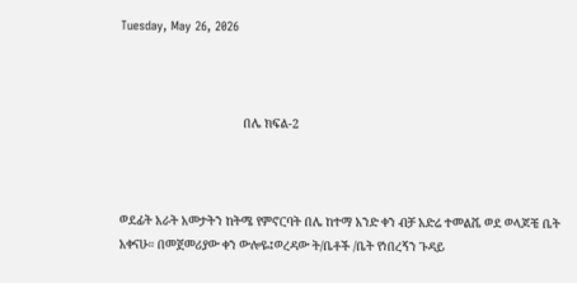Tuesday, May 26, 2026



                                         በሌ ክፍል-2



ወደፊት አራት አመታትን ከትሜ የምኖርባት በሌ ከተማ አንድ ቀን ብቻ አድሬ ተመልሼ ወደ ወላጆቼ ቤት አቀናሁ። በመጀመሪያው ቀን ውሎዬ፤ወረዳው ት/ቤቶች /ቤት የነበረኝን ጉዳይ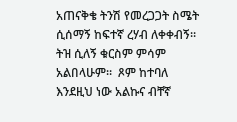አጠናቅቄ ትንሽ የመረጋጋት ስሜት ሲሰማኝ ከፍተኛ ረሃብ ለቀቀብኝ። ትዝ ሲለኝ ቁርስም ምሳም አልበላሁም።  ጾም ከተባለ እንደዚህ ነው አልኩና ብቸኛ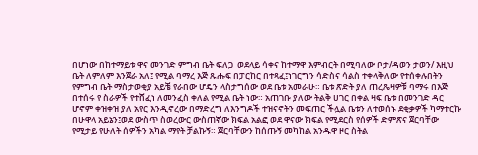በሆነው በከተማይቱ ዋና መንገድ ምግብ ቤት ፍለጋ  ወደላይ ሳቀና ከተማዋ እምብርት በሚባለው ቦታ/ዳወን ታወን/ እዚህ ቤት ለምለም እንጀራ አለ፤ የሚል ባማረ እጅ ጹሑፍ በፓርከር በተጻፈ፤ነገርግን ሳድስና ሳልስ ተቀላቅለው የተሰቀሉበትን የምግብ ቤት ማስታወቂያ አይቼ የራበው ሆዴን ላስታግሰው ወደ ቤቱ አመራሁ። ቤቱ ጽድት ያለ ጠረጼዛዎቹ ባማሩ በእጅ በተሰሩ የ ስራዎች የተሸፈነ ለመንፈስ ቀለል የሚል ቤት ነው። አጠገቡ ያለው ትልቅ ሀገር በቀል ዛፍ ቤቱ በመንገድ ዳር ሆኖም ቀዝቀዝ ያለ አየር እንዲኖረው በማድረግ ለእንግዶች ተዝናኖትን መፍጠር ችሏል ቤቱን ለተወሰኑ ደቂቃዎች ካማተርኩ በሁዋላ አይኔን፤ወደ ውስጥ ስወረውር ውስጠኛው ክፍል አልፎ ወደ ዋናው ክፍል የሚደርስ የሰዎች ድምጽና ጀርባቸው የሚታይ የሁለት ሰዎችን አካል ማየት ቻልኩኝ። ጀርባቸውን ከሰጡኝ መካከል አንዱዋ ዞር ስትል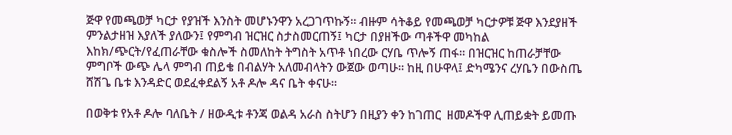ጅዋ የመጫወቻ ካርታ የያዝች እንስት መሆኑንዋን አረጋገጥኩኝ። ብዙም ሳትቆይ የመጫወቻ ካርታዎቹ ጅዋ እንደያዘች ምንልታዘዝ እያለች ያለውን፤ የምግብ ዝርዝር ስታስመርጠኝ፤ ካርታ በያዘችው ጣቶችዋ መካከል እከክ/ጭርት/የፈጠራቸው ቁስሎች ስመለከት ትግስት አጥቶ ነበረው ርሃቤ ጥሎኝ ጠፋ። በዝርዝር ከጠራቻቸው ምግቦች ውጭ ሌላ ምግብ ጠይቄ በብልሃት አለመብላትን ውጀው ወጣሁ። ከዚ በሁዋላ፤ ድካሜንና ረሃቤን በውስጤ ሸሽጌ ቤቱ እንዳድር ወደፈቀደልኝ አቶ ዶሎ ዳና ቤት ቀናሁ።

በወቅቱ የአቶ ዶሎ ባለቤት / ዘውዲቱ ቶንጃ ወልዳ አራስ ስትሆን በዚያን ቀን ከገጠር  ዘመዶችዋ ሊጠይቋት ይመጡ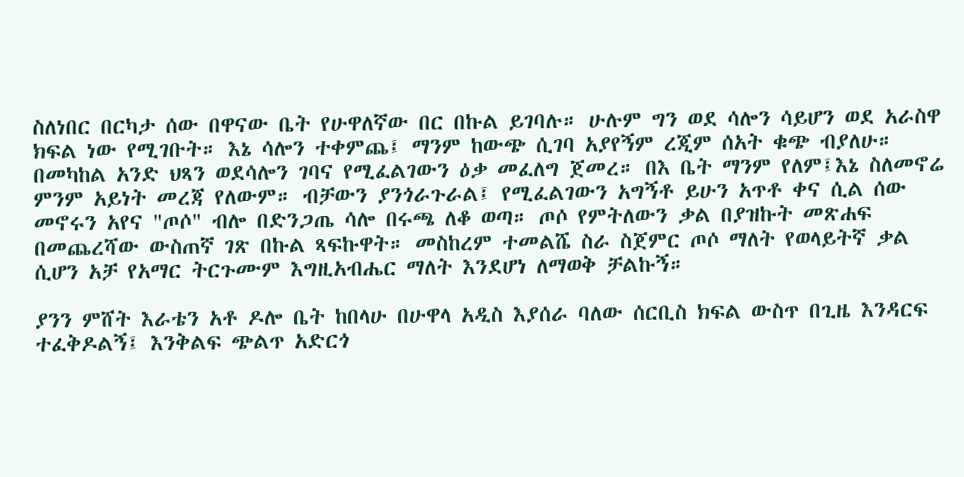ስለነበር በርካታ ሰው በዋናው ቤት የሁዋለኛው በር በኩል ይገባሉ። ሁሉም ግን ወደ ሳሎን ሳይሆን ወደ አራስዋ ክፍል ነው የሚገቡት። እኔ ሳሎን ተቀምጨ፤ ማንም ከውጭ ሲገባ አያየኝም ረጂም ሰአት ቁጭ ብያለሁ። በመካከል አንድ ህጻን ወደሳሎን ገባና የሚፈልገውን ዕቃ መፈለግ ጀመረ። በእ ቤት ማንም የለም፤እኔ ስለመኖሬ ምንም አይነት መረጃ የለውም። ብቻውን ያንጎራጉራል፤ የሚፈልገውን አግኝቶ ይሁን አጥቶ ቀና ሲል ሰው መኖሩን አየና "ጦሶ" ብሎ በድንጋጤ ሳሎ በሩጫ ለቆ ወጣ። ጦሶ የምትለውን ቃል በያዝኩት መጽሐፍ በመጨረሻው ውስጠኛ ገጽ በኩል ጻፍኩዋት። መስከረም ተመልሼ ስራ ስጀምር ጦሶ ማለት የወላይትኛ ቃል ሲሆን አቻ የአማር ትርጉሙም እግዚአብሔር ማለት እንደሆነ ለማወቅ ቻልኩኝ።

ያንን ምሸት እራቴን አቶ ዶሎ ቤት ከበላሁ በሁዋላ አዲስ እያሰራ ባለው ሰርቢስ ክፍል ውስጥ በጊዜ እንዳርፍ ተፈቅዶልኝ፤ እንቅልፍ ጭልጥ አድርጎ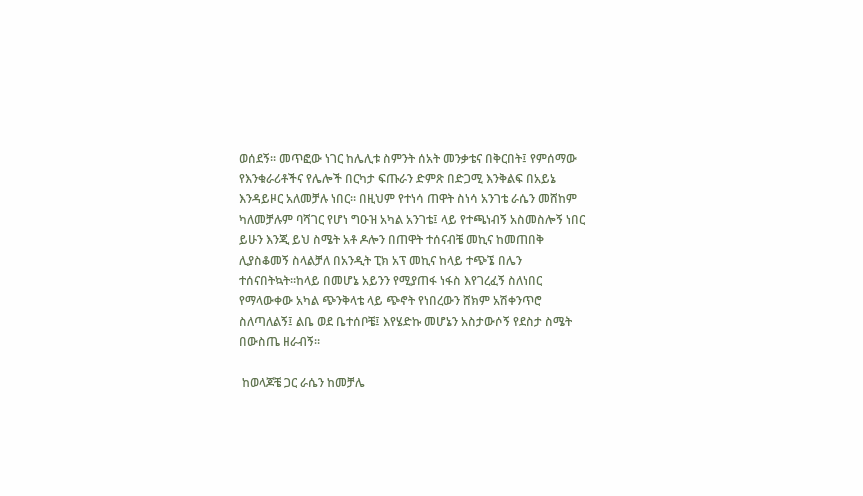ወሰደኝ። መጥፎው ነገር ከሌሊቱ ስምንት ሰአት መንቃቴና በቅርበት፤ የምሰማው የእንቁራሪቶችና የሌሎች በርካታ ፍጡራን ድምጽ በድጋሚ እንቅልፍ በአይኔ እንዳይዞር አለመቻሉ ነበር። በዚህም የተነሳ ጠዋት ስነሳ አንገቴ ራሴን መሸከም ካለመቻሉም ባሻገር የሆነ ግዑዝ አካል አንገቴ፤ ላይ የተጫነብኝ አስመስሎኝ ነበር ይሁን እንጂ ይህ ስሜት አቶ ዶሎን በጠዋት ተሰናብቼ መኪና ከመጠበቅ ሊያስቆመኝ ስላልቻለ በአንዲት ፒክ አፕ መኪና ከላይ ተጭኜ በሌን ተሰናበትኳት።ከላይ በመሆኔ አይንን የሚያጠፋ ነፋስ እየገረፈኝ ስለነበር የማላውቀው አካል ጭንቅላቴ ላይ ጭኖት የነበረውን ሸክም አሽቀንጥሮ ስለጣለልኝ፤ ልቤ ወደ ቤተሰቦቼ፤ እየሄድኩ መሆኔን አስታውሶኝ የደስታ ስሜት በውስጤ ዘራብኝ።

 ከወላጆቼ ጋር ራሴን ከመቻሌ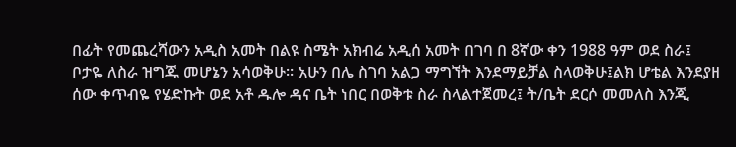በፊት የመጨረሻውን አዲስ አመት በልዩ ስሜት አክብሬ አዲሰ አመት በገባ በ 8ኛው ቀን 1988 ዓም ወደ ስራ፤ ቦታዬ ለስራ ዝግጁ መሆኔን አሳወቅሁ። አሁን በሌ ስገባ አልጋ ማግኘት እንደማይቻል ስላወቅሁ፤ልክ ሆቴል እንደያዘ ሰው ቀጥብዬ የሄድኩት ወደ አቶ ዱሎ ዳና ቤት ነበር በወቅቱ ስራ ስላልተጀመረ፤ ት/ቤት ደርሶ መመለስ እንጂ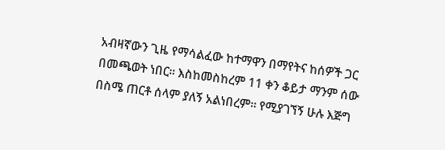አብዛኛውን ጊዜ የማሳልፈው ከተማዋን በማየትና ከሰዎች ጋር በመጫወት ነበር። እስከመስከረም 11 ቀን ቆይታ ማንም ሰው በስሜ ጠርቶ ሰላም ያለኝ አልነበረም። የሚያገኘኝ ሁሉ እጅግ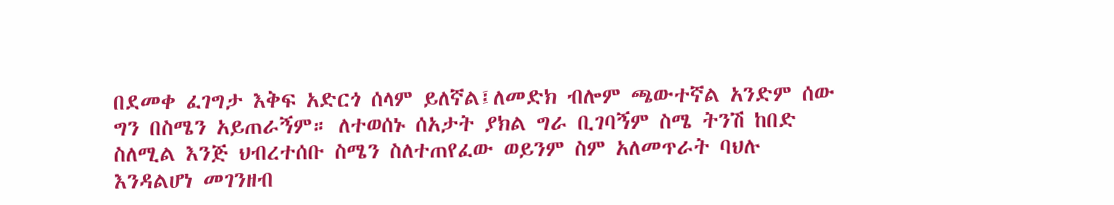በደመቀ ፈገግታ እቅፍ አድርጎ ሰላም ይለኛል፤ለመድክ ብሎም ጫውተኛል አንድም ሰው ግን በስሜን አይጠራኝም። ለተወሰኑ ሰአታት ያክል ግራ ቢገባኝም ስሜ ትንሽ ከበድ ስለሚል እንጅ ህብረተሰቡ ስሜን ስለተጠየፈው ወይንም ስም አለመጥራት ባህሉ እንዳልሆነ መገንዘብ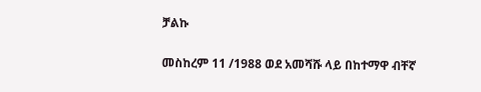ቻልኩ

መስከረም 11 /1988 ወደ አመሻሹ ላይ በከተማዋ ብቸኛ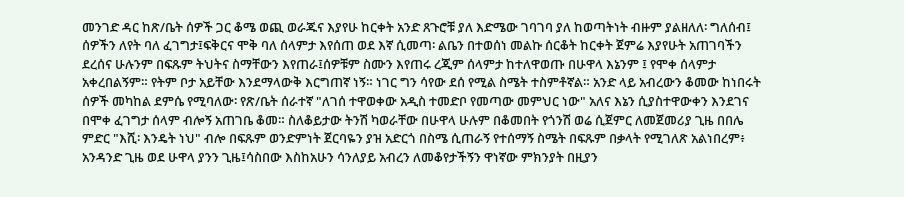መንገድ ዳር ከጽ/ቤት ሰዎች ጋር ቆሜ ወጪ ወራጁና እያየሁ ከርቀት አንድ ጸጉሮቹ ያለ እድሜው ገባገባ ያለ ከወጣትነት ብዙም ያልዘለለ፡ ግለሰብ፤ ሰዎችን ለየት ባለ ፈገግታ፤ፍቅርና ሞቅ ባለ ሰላምታ እየሰጠ ወደ እኛ ሲመጣ፡ ልቤን በተወሰነ መልኩ ሰርቆት ከርቀት ጀምሬ እያየሁት አጠገባችን ደረሰና ሁሉንም በፍጹም ትህትና ስማቸውን እየጠራ፤ሰዎቹም ስሙን እየጠሩ ረጂም ሰላምታ ከተለዋወጡ በሁዋላ እኔንም ፤ የሞቀ ሰላምታ አቀረበልኝም። የትም ቦታ አይቸው እንደማላውቅ እርግጠኛ ነኝ። ነገር ግን ሳየው ደሰ የሚል ስሜት ተስምቶኛል። አንድ ላይ አብረውን ቆመው ከነበሩት ሰዎች መካከል ደምሴ የሚባለው፡ የጽ/ቤት ሰራተኛ "ለገሰ ተዋወቀው አዲስ ተመድቦ የመጣው መምህር ነው" አለና እኔን ሲያስተዋውቀን እንደገና በሞቀ ፈገግታ ሰላም ብሎኝ አጠገቤ ቆመ። ስለቆይታው ትንሽ ካወራቸው በሁዋላ ሁሉም በቆመበት የጎንሽ ወሬ ሲጀምር ለመጀመሪያ ጊዜ በበሌ ምድር "እሺ፡ እንዴት ነህ" ብሎ በፍጹም ወንድምነት ጀርባዬን ያዝ አድርጎ በስሜ ሲጠራኝ የተሰማኝ ስሜት በፍጹም በቃላት የሚገለጽ አልነበረም፥ አንዳንድ ጊዜ ወደ ሁዋላ ያንን ጊዜ፤ሳስበው እስከአሁን ሳንለያይ አብረን ለመቆየታችኝን ዋነኛው ምክንያት በዚያን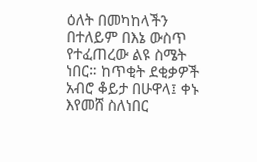ዕለት በመካከላችን በተለይም በእኔ ውስጥ የተፈጠረው ልዩ ስሜት ነበር። ከጥቂት ደቂቃዎች አብሮ ቆይታ በሁዋላ፤ ቀኑ እየመሸ ስለነበር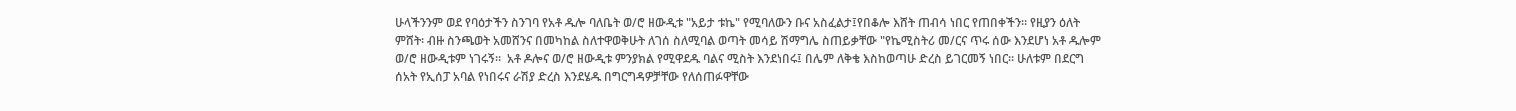ሁላችንንም ወደ የባዕታችን ስንገባ የአቶ ዱሎ ባለቤት ወ/ሮ ዘውዲቱ "አይታ ቱኬ" የሚባለውን ቡና አስፈልታ፤የበቆሎ እሸት ጠብሳ ነበር የጠበቀችን። የዚያን ዕለት ምሸት፡ ብዙ ስንጫወት አመሸንና በመካከል ስለተዋወቅሁት ለገሰ ስለሚባል ወጣት መሳይ ሽማግሌ ስጠይቃቸው "የኬሚስትሪ መ/ርና ጥሩ ሰው እንደሆነ አቶ ዱሎም ወ/ሮ ዘውዲቱም ነገሩኝ።  አቶ ዶሎና ወ/ሮ ዘውዲቱ ምንያክል የሚዋደዱ ባልና ሚስት እንደነበሩ፤ በሌም ለቅቄ እስከወጣሁ ድረስ ይገርመኝ ነበር። ሁለቱም በደርግ ሰአት የኢሰፓ አባል የነበሩና ራሽያ ድረስ እንደሄዱ በግርግዳዎቻቸው የለሰጠፉዋቸው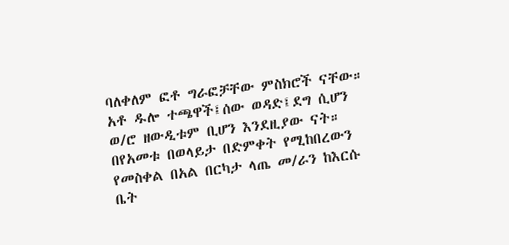ባለቀለም ፎቶ ግራፎቻቸው ምስክሮች ናቸው። አቶ ዱሎ ተጫዋች፤ሰው ወዳድ፤ደግ ሲሆን ወ/ሮ ዘውዲቱም ቢሆን እንደዚያው ናት። በየአመቱ በወላይታ በድምቀት የሚከበረውን የመስቀል በአል በርካታ ላጤ መ/ራን ከእርሱ ቤት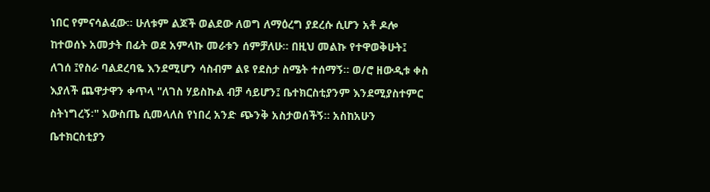ነበር የምናሳልፈው። ሁለቱም ልጆች ወልደው ለወግ ለማዕረግ ያደረሱ ሲሆን አቶ ዶሎ ከተወሰኑ አመታት በፊት ወደ አምላኩ መራቱን ሰምቻለሁ። በዚህ መልኩ የተዋወቅሁት፤ ለገሰ ፤የስራ ባልደረባዬ እንደሚሆን ሳስብም ልዩ የደስታ ስሜት ተሰማኝ። ወ/ሮ ዘውዲቱ ቀስ እያለች ጨዋታዋን ቀጥላ "ለገስ ሃይስኩል ብቻ ሳይሆን፤ ቤተክርስቲያንም እንደሚያስተምር ስትነግረኝ፡" እውስጤ ሲመላለስ የነበረ አንድ ጭንቅ አስታወሰችኝ። አስከአሁን ቤተክርስቲያን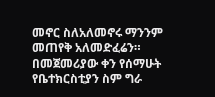መኖር ስለአለመኖሩ ማንንም መጠየቅ አለመድፈሬን። በመጀመሪያው ቀን የሰማሁት የቤተክርስቲያን ስም ግራ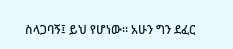ስላጋባኝ፤ ይህ የሆነው። አሁን ግን ደፈር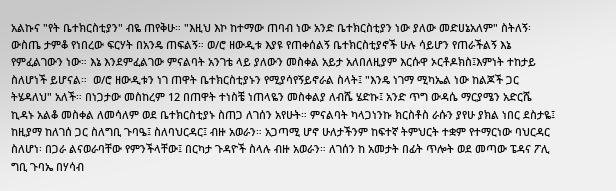አልኩና "የት ቤተክርስቲያን" ብዬ ጠየቅሁ። "እዚህ እኮ ከተማው ጠባብ ነው አንድ ቤተክርስቲያን ነው ያለው መድሀኔአለም" ስትለኝ፡ ውስጤ ታምቆ የነበረው ፍርሃት በአንዴ ጠፍልኝ። ወ/ሮ ዘውዲቱ እያዩ የጠቀሰልኝ ቤተክርስቲያኖች ሁሉ ሳይሆን የጠራችልኝ እኔ የምፈልገውን ነው። እኔ እንደምፈልገው ምናልባት አንገቴ ላይ ያለውን መስቀል አይታ አለበለዚያም እርሱዋ ኦርቶዶክስ፤እምነት ተከታይ ስለሆነች ይሆናል።  ወ/ሮ ዘውዲቱን ነገ ጠዋት ቤተክርስቲያኑን የሚያሳየኝይኖራል ስላት፤ "እንዴ ነገማ ሚካኤል ነው ከልጆች ጋር ትሄዳለህ" አለች። በነጋታው መስከረም 12 በጠዋት ተነስቼ ነጠላዬን መስቀልያ ለብሼ ሄድኩ፤ አንድ ጥግ ውዳሴ ማርያሜን አድርሼ ኪዳኑ አልቆ መስቀል ለመሳለም ወደ ቤተክርስቲያኑ ስጠጋ ለገሰን አየሁት። ምናልባት ካላጋነንኩ ክርስቶስ ራሱን ያየሁ ያክል ነበር ደስታዬ፤ ከዚያማ ከለገሰ ጋር ስለግቢ ጉባዔ፤ ስለባህርዳር፤ ብዙ አወራን። አጋጣሚ ሆኖ ሁለታችንም ከፍተኛ ትምህርት ተቋም የተማርነው ባህርዳር ስለሆነ፡ በጋራ ልናወራባቸው የምንችላቸው፤ በርካታ ጉዳዮች ስላሉ ብዙ አወራን። ለገሰን ከ አመታት በፊት ጥሎት ወደ መጣው ፔዳና ፖሊ ግቢ ጉባኤ በሃሳብ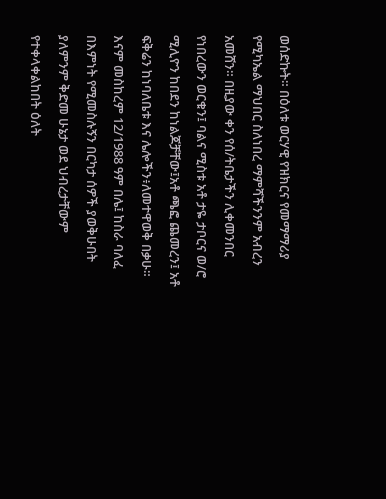ወሰድኩት። በዕለቱ ወርሃዊ የዝክርና የመማማሪያ የሚካኤል ማህበር ስለነበረ ማምሻችንንም አብረን አመሸን። በዚያው ቀን የሰ/ትቤታችን ሊቀመንበር የነበረውን ወርቁን፤ ባልና ሚስቱ አቶ ታዬ ታቦርና ወ/ሮ ሚሊዮን ከበደን ከነልጆቻቸው፤አቶ ጫፎ ጨመረን፤ አቶ ፍቅሬን ከነባለቤቱ እና ሌሎችን፥ለመተዋወቅ በቃሁ። እናም መስከረም 12/1988 ዓም በሌ፤ ከስራ ባለፈ በእምነት የሚመስሉኝን በርካታ ሰዎች ያወቅሁበት ያለምንም ቅድመ ሁኔታ ወደ ህብረታቸውም የተቀላቀልከበት ዕለት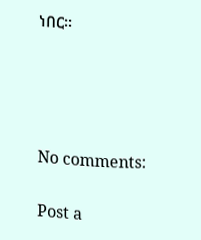ነበር።




No comments:

Post a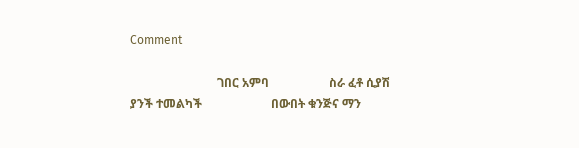Comment

                             ገበር አምባ                    ስራ ፈቶ ሲያሽ ያንች ተመልካች                       በውበት ቁንጅና ማን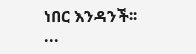ነበር እንዳንች፡፡          ...